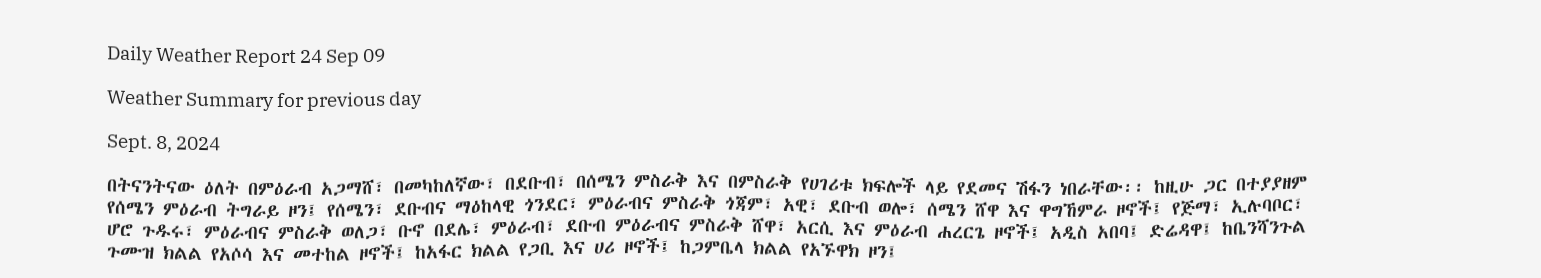Daily Weather Report 24 Sep 09

Weather Summary for previous day

Sept. 8, 2024

በትናንትናው ዕለት በምዕራብ አጋማሸ፣ በመካከለኛው፣ በደቡብ፣ በሰሜን ምስራቅ እና በምስራቅ የሀገሪቱ ክፍሎች ላይ የደመና ሽፋን ነበራቸው፡፡ ከዚሁ ጋር በተያያዘም የሰሜን ምዕራብ ትግራይ ዞን፤ የሰሜን፣ ደቡብና ማዕከላዊ ጎንደር፣ ምዕራብና ምስራቅ ጎጃም፣ አዊ፣ ደቡብ ወሎ፣ ሰሜን ሸዋ እና ዋግኸምራ ዞኖች፤ የጅማ፣ ኢሉባቦር፣ ሆሮ ጉዱሩ፣ ምዕራብና ምስራቅ ወለጋ፣ ቡኖ በደሌ፣ ምዕራብ፣ ደቡብ ምዕራብና ምስራቅ ሸዋ፣ አርሲ እና ምዕራብ ሐረርጌ ዞኖች፤ አዲስ አበባ፤ ድሬዳዋ፤ ከቤንሻንጉል ጉሙዝ ክልል የአሶሳ እና መተከል ዞኖች፤ ከአፋር ክልል የጋቢ እና ሀሪ ዞኖች፤ ከጋምቤላ ክልል የአኙዋክ ዞን፤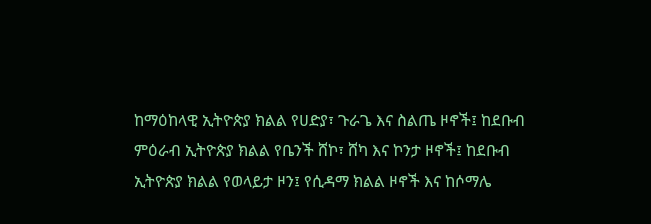ከማዕከላዊ ኢትዮጵያ ክልል የሀድያ፣ ጉራጌ እና ስልጤ ዞኖች፤ ከደቡብ ምዕራብ ኢትዮጵያ ክልል የቤንች ሸኮ፣ ሸካ እና ኮንታ ዞኖች፤ ከደቡብ ኢትዮጵያ ክልል የወላይታ ዞን፤ የሲዳማ ክልል ዞኖች እና ከሶማሌ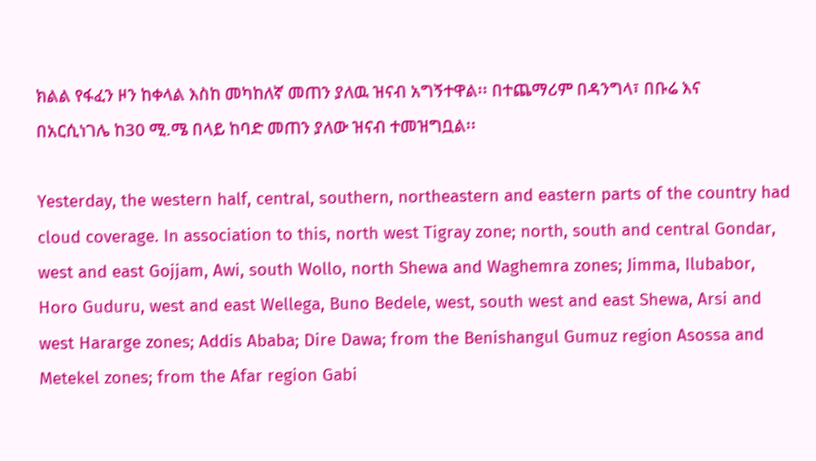ክልል የፋፈን ዞን ከቀላል እስከ መካከለኛ መጠን ያለዉ ዝናብ አግኝተዋል፡፡ በተጨማሪም በዳንግላ፣ በቡሬ እና በአርሲነገሌ ከ30 ሚ.ሜ በላይ ከባድ መጠን ያለው ዝናብ ተመዝግቧል፡፡

Yesterday, the western half, central, southern, northeastern and eastern parts of the country had cloud coverage. In association to this, north west Tigray zone; north, south and central Gondar, west and east Gojjam, Awi, south Wollo, north Shewa and Waghemra zones; Jimma, Ilubabor, Horo Guduru, west and east Wellega, Buno Bedele, west, south west and east Shewa, Arsi and west Hararge zones; Addis Ababa; Dire Dawa; from the Benishangul Gumuz region Asossa and Metekel zones; from the Afar region Gabi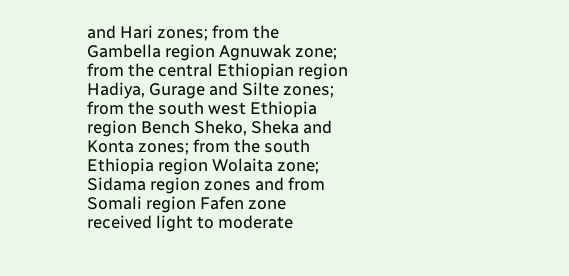and Hari zones; from the Gambella region Agnuwak zone; from the central Ethiopian region Hadiya, Gurage and Silte zones; from the south west Ethiopia region Bench Sheko, Sheka and Konta zones; from the south Ethiopia region Wolaita zone; Sidama region zones and from Somali region Fafen zone received light to moderate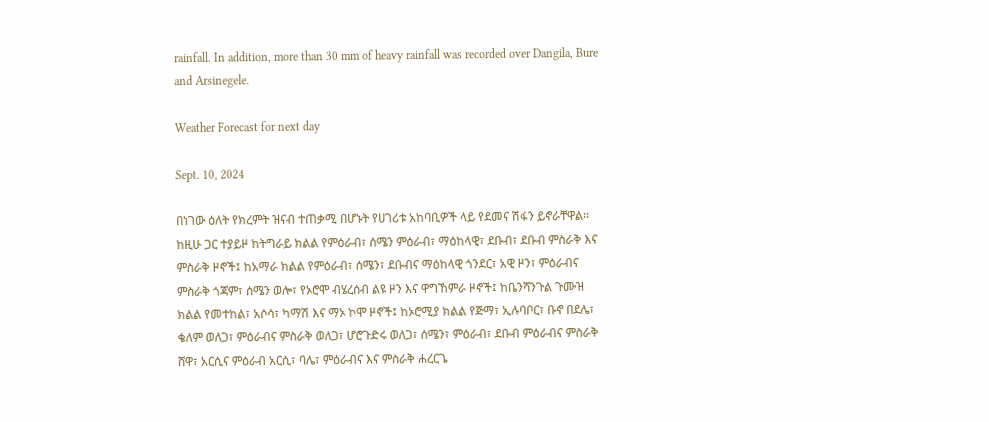rainfall. In addition, more than 30 mm of heavy rainfall was recorded over Dangila, Bure and Arsinegele.

Weather Forecast for next day

Sept. 10, 2024

በነገው ዕለት የክረምት ዝናብ ተጠቃሚ በሆኑት የሀገሪቱ አከባቢዎች ላይ የደመና ሽፋን ይኖራቸዋል፡፡ ከዚሁ ጋር ተያይዞ ከትግራይ ክልል የምዕራብ፣ ሰሜን ምዕራብ፣ ማዕከላዊ፣ ደቡብ፣ ደቡብ ምስራቅ እና ምስራቅ ዞኖች፤ ከአማራ ክልል የምዕራብ፣ ሰሜን፣ ደቡብና ማዕከላዊ ጎንደር፣ አዊ ዞን፣ ምዕራብና ምስራቅ ጎጃም፣ ሰሜን ወሎ፣ የኦሮሞ ብሄረሰብ ልዩ ዞን እና ዋግኸምራ ዞኖች፤ ከቤንሻንጉል ጉሙዝ ክልል የመተከል፣ አሶሳ፣ ካማሽ እና ማኦ ኮሞ ዞኖች፤ ከኦሮሚያ ክልል የጅማ፣ ኢሉባቦር፣ ቡኖ በደሌ፣ ቄለም ወለጋ፣ ምዕራብና ምስራቅ ወለጋ፣ ሆሮጉድሩ ወለጋ፣ ሰሜን፣ ምዕራብ፣ ደቡብ ምዕራብና ምስራቅ ሸዋ፣ አርሲና ምዕራብ አርሲ፣ ባሌ፣ ምዕራብና እና ምስራቅ ሐረርጌ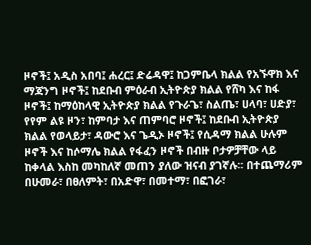ዞኖች፤ አዲስ አበባ፤ ሐረር፤ ድሬዳዋ፤ ከጋምቤላ ክልል የአኙዋክ እና ማጃንግ ዞኖች፤ ከደቡብ ምዕራብ ኢትዮጵያ ክልል የሸካ እና ከፋ ዞኖች፤ ከማዕከላዊ ኢትዮጵያ ክልል የጉራጌ፣ ስልጤ፣ ሀላባ፣ ሀድያ፣ የየም ልዩ ዞን፣ ከምባታ እና ጠምባሮ ዞኖች፤ ከደቡብ ኢትዮጵያ ክልል የወላይታ፣ ዳውሮ እና ጌዲኦ ዞኖች፤ የሲዳማ ክልል ሁሉም ዞኖች እና ከሶማሌ ክልል የፋፈን ዞኖች በብዙ ቦታዎቻቸው ላይ ከቀላል እስከ መካከለኛ መጠን ያለው ዝናብ ያገኛሉ፡፡ በተጨማሪም በሁመራ፣ በፀለምት፣ በአድዋ፣ በመተማ፣ በፎገራ፣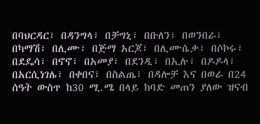በባህርዳር፣ በዳንግላ፣ በቻግኒ፣ በቡለን፣ በወንበራ፣ በካማሽ፣ በሊሙ፣ በጅማ አርጆ፣ በሊሙሴቃ፣ በሶኮሩ፣ በደዴሳ፣ በኖኖ፣ በአመያ፣ በደንዲ፣ በኢሉ፣ በዶዶላ፣ በአርሲነገሌ፣ በቀበና፣ በስልጤ፣ በዳሎቻ እና በወራ በ24 ሰዓት ውስጥ ከ30 ሚ.ሜ በላይ ከባድ መጠን ያለው ዝናብ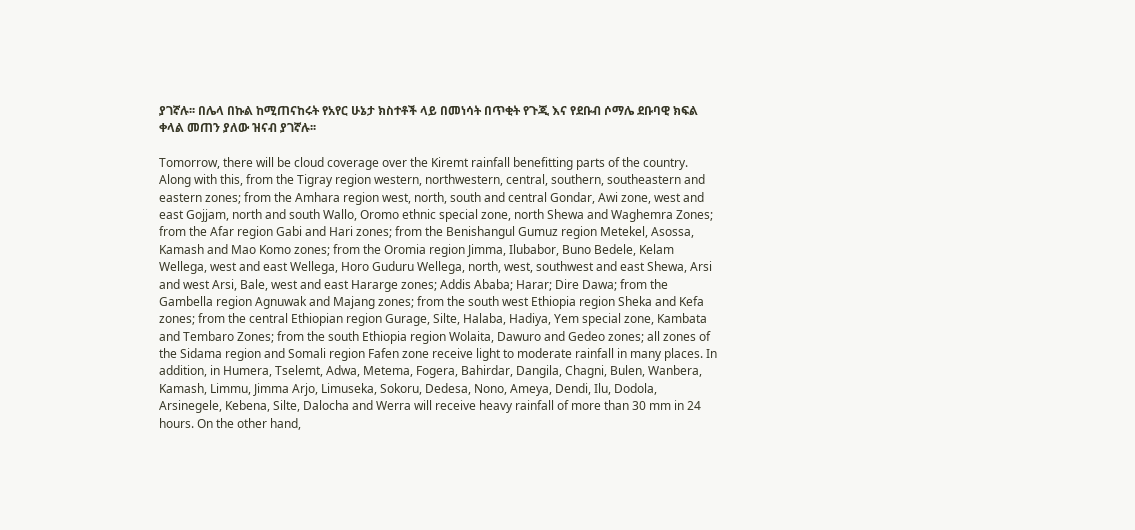ያገኛሉ፡፡ በሌላ በኩል ከሚጠናከሩት የአየር ሁኔታ ክስተቶች ላይ በመነሳት በጥቂት የጉጂ እና የደቡብ ሶማሌ ደቡባዊ ክፍል ቀላል መጠን ያለው ዝናብ ያገኛሉ፡፡

Tomorrow, there will be cloud coverage over the Kiremt rainfall benefitting parts of the country. Along with this, from the Tigray region western, northwestern, central, southern, southeastern and eastern zones; from the Amhara region west, north, south and central Gondar, Awi zone, west and east Gojjam, north and south Wallo, Oromo ethnic special zone, north Shewa and Waghemra Zones; from the Afar region Gabi and Hari zones; from the Benishangul Gumuz region Metekel, Asossa, Kamash and Mao Komo zones; from the Oromia region Jimma, Ilubabor, Buno Bedele, Kelam Wellega, west and east Wellega, Horo Guduru Wellega, north, west, southwest and east Shewa, Arsi and west Arsi, Bale, west and east Hararge zones; Addis Ababa; Harar; Dire Dawa; from the Gambella region Agnuwak and Majang zones; from the south west Ethiopia region Sheka and Kefa zones; from the central Ethiopian region Gurage, Silte, Halaba, Hadiya, Yem special zone, Kambata and Tembaro Zones; from the south Ethiopia region Wolaita, Dawuro and Gedeo zones; all zones of the Sidama region and Somali region Fafen zone receive light to moderate rainfall in many places. In addition, in Humera, Tselemt, Adwa, Metema, Fogera, Bahirdar, Dangila, Chagni, Bulen, Wanbera, Kamash, Limmu, Jimma Arjo, Limuseka, Sokoru, Dedesa, Nono, Ameya, Dendi, Ilu, Dodola, Arsinegele, Kebena, Silte, Dalocha and Werra will receive heavy rainfall of more than 30 mm in 24 hours. On the other hand,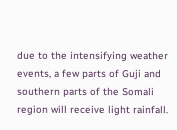due to the intensifying weather events, a few parts of Guji and southern parts of the Somali region will receive light rainfall.